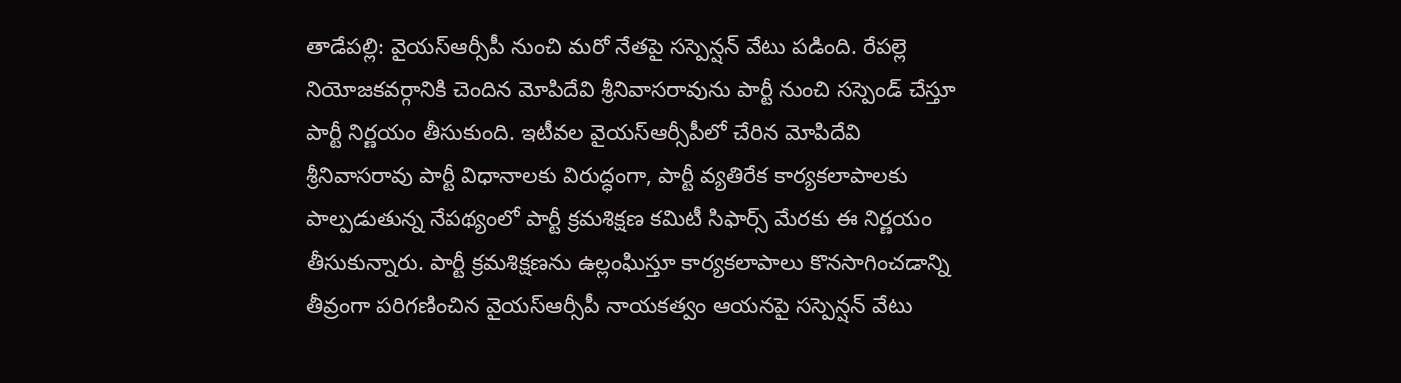తాడేపల్లి: వైయస్ఆర్సీపీ నుంచి మరో నేతపై సస్పెన్షన్ వేటు పడింది. రేపల్లె నియోజకవర్గానికి చెందిన మోపిదేవి శ్రీనివాసరావును పార్టీ నుంచి సస్పెండ్ చేస్తూ పార్టీ నిర్ణయం తీసుకుంది. ఇటీవల వైయస్ఆర్సీపీలో చేరిన మోపిదేవి శ్రీనివాసరావు పార్టీ విధానాలకు విరుద్ధంగా, పార్టీ వ్యతిరేక కార్యకలాపాలకు పాల్పడుతున్న నేపథ్యంలో పార్టీ క్రమశిక్షణ కమిటీ సిఫార్స్ మేరకు ఈ నిర్ణయం తీసుకున్నారు. పార్టీ క్రమశిక్షణను ఉల్లంఘిస్తూ కార్యకలాపాలు కొనసాగించడాన్ని తీవ్రంగా పరిగణించిన వైయస్ఆర్సీపీ నాయకత్వం ఆయనపై సస్పెన్షన్ వేటు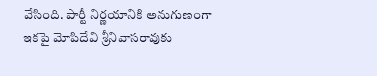వేసింది. పార్టీ నిర్ణయానికి అనుగుణంగా ఇకపై మోపిదేవి శ్రీనివాసరావుకు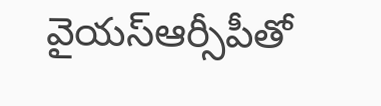వైయస్ఆర్సీపీతో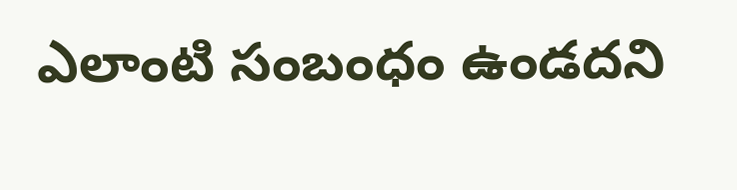ఎలాంటి సంబంధం ఉండదని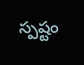స్పష్టం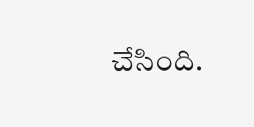చేసింది.